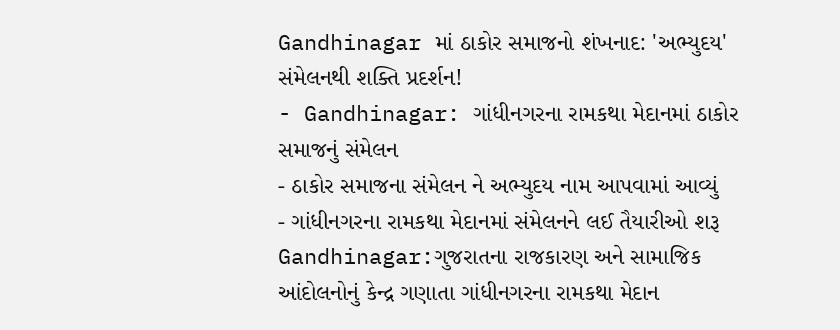Gandhinagar માં ઠાકોર સમાજનો શંખનાદ: 'અભ્યુદય' સંમેલનથી શક્તિ પ્રદર્શન!
- Gandhinagar: ગાંધીનગરના રામકથા મેદાનમાં ઠાકોર સમાજનું સંમેલન
- ઠાકોર સમાજના સંમેલન ને અભ્યુદય નામ આપવામાં આવ્યું
- ગાંધીનગરના રામકથા મેદાનમાં સંમેલનને લઈ તૈયારીઓ શરૂ
Gandhinagar:ગુજરાતના રાજકારણ અને સામાજિક આંદોલનોનું કેન્દ્ર ગણાતા ગાંધીનગરના રામકથા મેદાન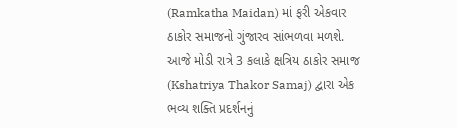(Ramkatha Maidan) માં ફરી એકવાર ઠાકોર સમાજનો ગુંજારવ સાંભળવા મળશે. આજે મોડી રાત્રે 3 કલાકે ક્ષત્રિય ઠાકોર સમાજ (Kshatriya Thakor Samaj) દ્વારા એક ભવ્ય શક્તિ પ્રદર્શનનું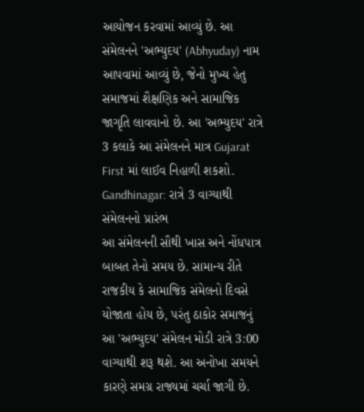આયોજન કરવામાં આવ્યું છે. આ સંમેલનને 'અભ્યુદય' (Abhyuday) નામ આપવામાં આવ્યું છે, જેનો મુખ્ય હેતુ સમાજમાં શૈક્ષણિક અને સામાજિક જાગૃતિ લાવવાનો છે. આ 'અભ્યુદય' રાત્રે 3 કલાકે આ સંમેલનને માત્ર Gujarat First માં લાઈવ નિહાળી શકશો.
Gandhinagar: રાત્રે 3 વાગ્યાથી સંમેલનનો પ્રારંભ
આ સંમેલનની સૌથી ખાસ અને નોંધપાત્ર બાબત તેનો સમય છે. સામાન્ય રીતે રાજકીય કે સામાજિક સંમેલનો દિવસે યોજાતા હોય છે, પરંતુ ઠાકોર સમાજનું આ 'અભ્યુદય' સંમેલન મોડી રાત્રે 3:00 વાગ્યાથી શરૂ થશે. આ અનોખા સમયને કારણે સમગ્ર રાજ્યમાં ચર્ચા જાગી છે.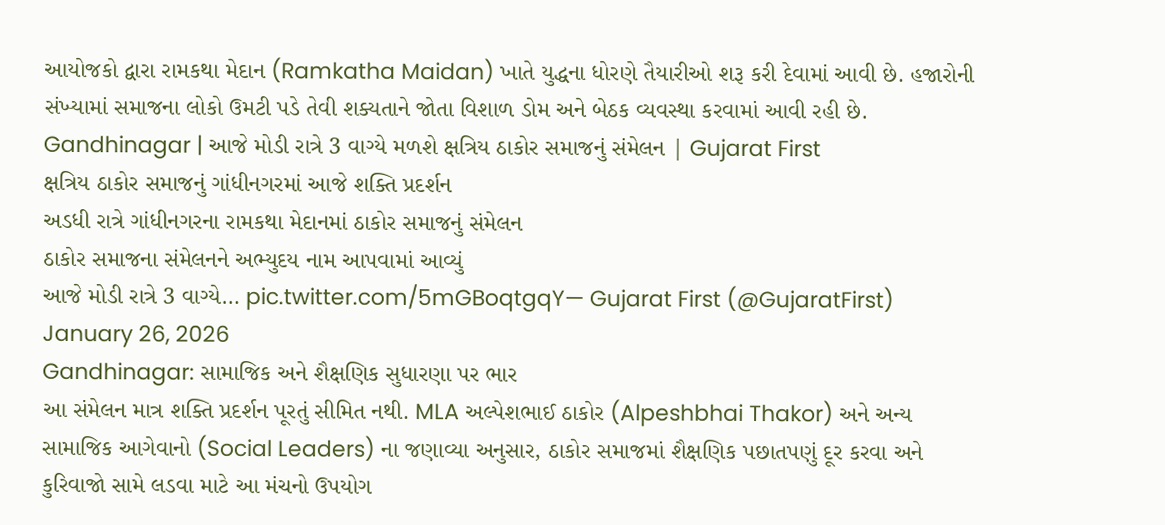આયોજકો દ્વારા રામકથા મેદાન (Ramkatha Maidan) ખાતે યુદ્ધના ધોરણે તૈયારીઓ શરૂ કરી દેવામાં આવી છે. હજારોની સંખ્યામાં સમાજના લોકો ઉમટી પડે તેવી શક્યતાને જોતા વિશાળ ડોમ અને બેઠક વ્યવસ્થા કરવામાં આવી રહી છે.
Gandhinagar | આજે મોડી રાત્રે 3 વાગ્યે મળશે ક્ષત્રિય ઠાકોર સમાજનું સંમેલન | Gujarat First
ક્ષત્રિય ઠાકોર સમાજનું ગાંધીનગરમાં આજે શક્તિ પ્રદર્શન
અડધી રાત્રે ગાંધીનગરના રામકથા મેદાનમાં ઠાકોર સમાજનું સંમેલન
ઠાકોર સમાજના સંમેલનને અભ્યુદય નામ આપવામાં આવ્યું
આજે મોડી રાત્રે 3 વાગ્યે… pic.twitter.com/5mGBoqtgqY— Gujarat First (@GujaratFirst) January 26, 2026
Gandhinagar: સામાજિક અને શૈક્ષણિક સુધારણા પર ભાર
આ સંમેલન માત્ર શક્તિ પ્રદર્શન પૂરતું સીમિત નથી. MLA અલ્પેશભાઈ ઠાકોર (Alpeshbhai Thakor) અને અન્ય સામાજિક આગેવાનો (Social Leaders) ના જણાવ્યા અનુસાર, ઠાકોર સમાજમાં શૈક્ષણિક પછાતપણું દૂર કરવા અને કુરિવાજો સામે લડવા માટે આ મંચનો ઉપયોગ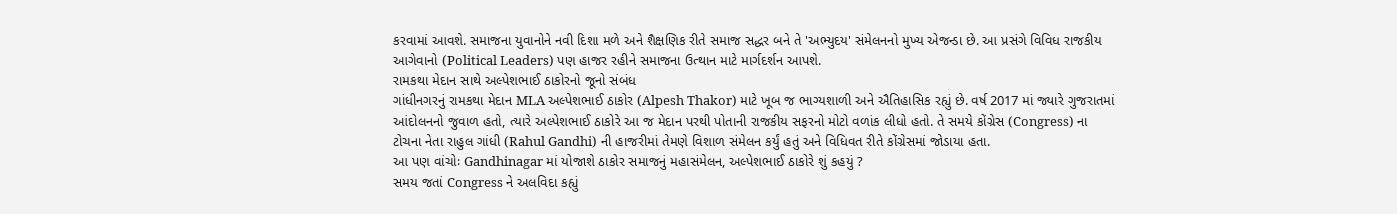કરવામાં આવશે. સમાજના યુવાનોને નવી દિશા મળે અને શૈક્ષણિક રીતે સમાજ સદ્ધર બને તે 'અભ્યુદય' સંમેલનનો મુખ્ય એજન્ડા છે. આ પ્રસંગે વિવિધ રાજકીય આગેવાનો (Political Leaders) પણ હાજર રહીને સમાજના ઉત્થાન માટે માર્ગદર્શન આપશે.
રામકથા મેદાન સાથે અલ્પેશભાઈ ઠાકોરનો જૂનો સંબંધ
ગાંધીનગરનું રામકથા મેદાન MLA અલ્પેશભાઈ ઠાકોર (Alpesh Thakor) માટે ખૂબ જ ભાગ્યશાળી અને ઐતિહાસિક રહ્યું છે. વર્ષ 2017 માં જ્યારે ગુજરાતમાં આંદોલનનો જુવાળ હતો, ત્યારે અલ્પેશભાઈ ઠાકોરે આ જ મેદાન પરથી પોતાની રાજકીય સફરનો મોટો વળાંક લીધો હતો. તે સમયે કોંગ્રેસ (Congress) ના ટોચના નેતા રાહુલ ગાંધી (Rahul Gandhi) ની હાજરીમાં તેમણે વિશાળ સંમેલન કર્યું હતું અને વિધિવત રીતે કોંગ્રેસમાં જોડાયા હતા.
આ પણ વાંચોઃ Gandhinagar માં યોજાશે ઠાકોર સમાજનું મહાસંમેલન, અલ્પેશભાઈ ઠાકોરે શું કહયું ?
સમય જતાં Congress ને અલવિદા કહ્યું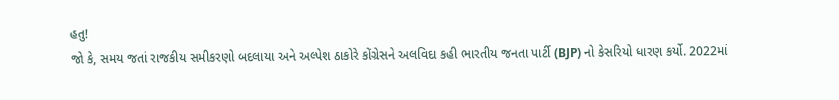હતુ!
જો કે, સમય જતાં રાજકીય સમીકરણો બદલાયા અને અલ્પેશ ઠાકોરે કોંગ્રેસને અલવિદા કહી ભારતીય જનતા પાર્ટી (BJP) નો કેસરિયો ધારણ કર્યો. 2022માં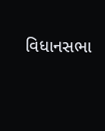વિધાનસભા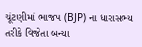ચૂંટણીમાં ભાજપ (BJP) ના ધારાસભ્ય તરીકે વિજેતા બન્યા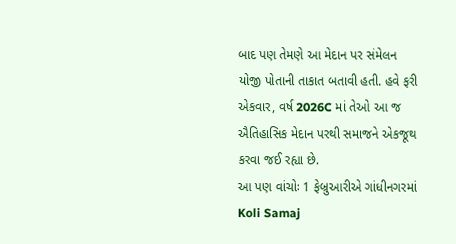બાદ પણ તેમણે આ મેદાન પર સંમેલન યોજી પોતાની તાકાત બતાવી હતી. હવે ફરી એકવાર, વર્ષ 2026C માં તેઓ આ જ ઐતિહાસિક મેદાન પરથી સમાજને એકજૂથ કરવા જઈ રહ્યા છે.
આ પણ વાંચોઃ 1 ફેબ્રુઆરીએ ગાંધીનગરમાં Koli Samaj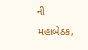ની મહાબેઠક,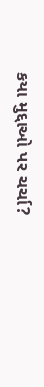કયા મુદ્દાઓ પર ચર્ચા?